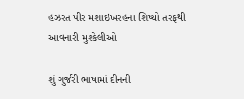હઝરત પીર મશાઇખરહના શિષ્યો તરફથી આવનારી મુશ્કેલીઓ

શું ગુર્જરી ભાષામાં દીનની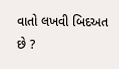વાતો લખવી બિદઅત છે ?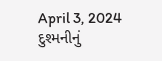April 3, 2024
દુશ્મનીનું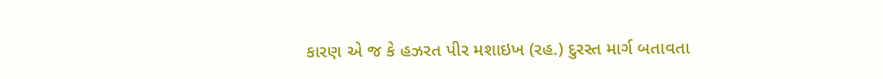કારણ એ જ કે હઝરત પીર મશાઇખ (રહ.) દુરસ્ત માર્ગ બતાવતા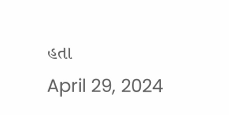હતા
April 29, 2024